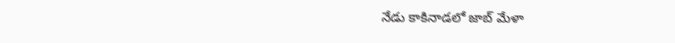నేడు కాకినాడలో జాబ్ మేళా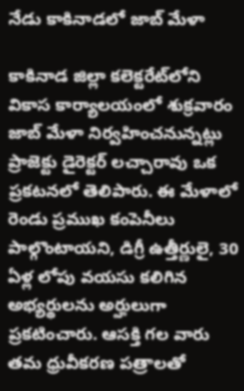నేడు కాకినాడలో జాబ్ మేళా

కాకినాడ జిల్లా కలెక్టరేట్‌లోని వికాస కార్యాలయంలో శుక్రవారం జాబ్ మేళా నిర్వహించనున్నట్లు ప్రాజెక్టు డైరెక్టర్ లచ్చారావు ఒక ప్రకటనలో తెలిపారు. ఈ మేళాలో రెండు ప్రముఖ కంపెనీలు పాల్గొంటాయని, డిగ్రీ ఉత్తీర్ణులై, 30 ఏళ్ల లోపు వయసు కలిగిన అభ్యర్థులను అర్హులుగా ప్రకటించారు. ఆసక్తి గల వారు తమ ధ్రువీకరణ పత్రాలతో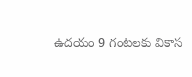ఉదయం 9 గంటలకు వికాస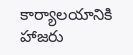కార్యాలయానికి హాజరు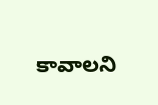కావాలని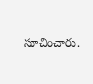సూచించారు.